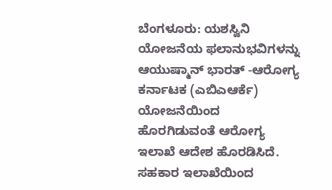ಬೆಂಗಳೂರು: ಯಶಸ್ವಿನಿ ಯೋಜನೆಯ ಫಲಾನುಭವಿಗಳನ್ನು ಆಯುಷ್ಮಾನ್ ಭಾರತ್ -ಆರೋಗ್ಯ ಕರ್ನಾಟಕ (ಎಬಿಎಆರ್ಕೆ) ಯೋಜನೆಯಿಂದ ಹೊರಗಿಡುವಂತೆ ಆರೋಗ್ಯ ಇಲಾಖೆ ಆದೇಶ ಹೊರಡಿಸಿದೆ. ಸಹಕಾರ ಇಲಾಖೆಯಿಂದ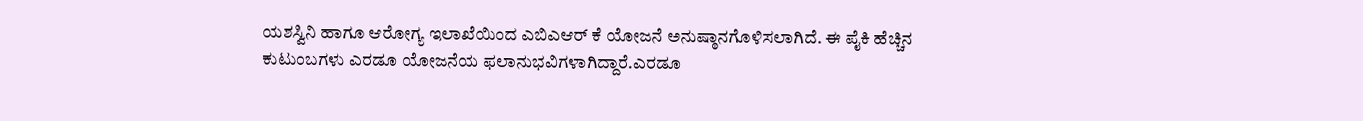ಯಶಸ್ವಿನಿ ಹಾಗೂ ಆರೋಗ್ಯ ಇಲಾಖೆಯಿಂದ ಎಬಿಎಆರ್ ಕೆ ಯೋಜನೆ ಅನುಷ್ಠಾನಗೊಳಿಸಲಾಗಿದೆ. ಈ ಪೈಕಿ ಹೆಚ್ಚಿನ ಕುಟುಂಬಗಳು ಎರಡೂ ಯೋಜನೆಯ ಫಲಾನುಭವಿಗಳಾಗಿದ್ದಾರೆ.ಎರಡೂ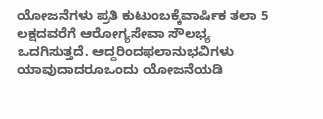ಯೋಜನೆಗಳು ಪ್ರತಿ ಕುಟುಂಬಕ್ಕೆವಾರ್ಷಿಕ ತಲಾ 5 ಲಕ್ಷದವರೆಗೆ ಆರೋಗ್ಯಸೇವಾ ಸೌಲಭ್ಯ ಒದಗಿಸುತ್ತದೆ. ಆದ್ದರಿಂದಫಲಾನುಭವಿಗಳು ಯಾವುದಾದರೂಒಂದು ಯೋಜನೆಯಡಿ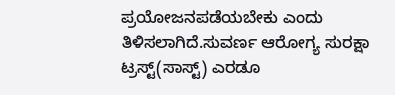ಪ್ರಯೋಜನಪಡೆಯಬೇಕು ಎಂದು ತಿಳಿಸಲಾಗಿದೆ.ಸುವರ್ಣ ಆರೋಗ್ಯ ಸುರಕ್ಷಾ ಟ್ರಸ್ಟ್(ಸಾಸ್ಟ್) ಎರಡೂ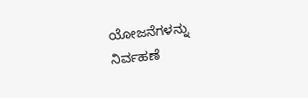ಯೋಜನೆಗಳನ್ನು
ನಿರ್ವಹಣೆ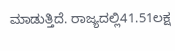ಮಾಡುತ್ತಿದೆ. ರಾಜ್ಯದಲ್ಲಿ41.51ಲಕ್ಷ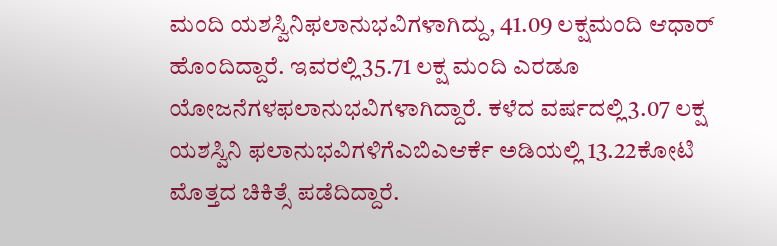ಮಂದಿ ಯಶಸ್ವಿನಿಫಲಾನುಭವಿಗಳಾಗಿದ್ದು, 41.09 ಲಕ್ಷಮಂದಿ ಆಧಾರ್ ಹೊಂದಿದ್ದಾರೆ. ಇವರಲ್ಲಿ35.71 ಲಕ್ಷ ಮಂದಿ ಎರಡೂ ಯೋಜನೆಗಳಫಲಾನುಭವಿಗಳಾಗಿದ್ದಾರೆ. ಕಳೆದ ವರ್ಷದಲ್ಲಿ3.07 ಲಕ್ಷ ಯಶಸ್ವಿನಿ ಫಲಾನುಭವಿಗಳಿಗೆಎಬಿಎಆರ್ಕೆ ಅಡಿಯಲ್ಲಿ 13.22ಕೋಟಿ ಮೊತ್ತದ ಚಿಕಿತ್ಸೆ ಪಡೆದಿದ್ದಾರೆ.